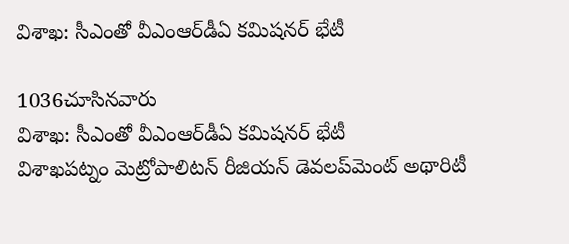విశాఖ: సీఎంతో వీఎంఆర్‌డీఏ కమిషనర్‌ భేటీ

1036చూసినవారు
విశాఖ: సీఎంతో వీఎంఆర్‌డీఏ కమిషనర్‌ భేటీ
విశాఖపట్నం మెట్రోపాలిటన్ రీజియన్ డెవలప్‌మెంట్ అథారిటీ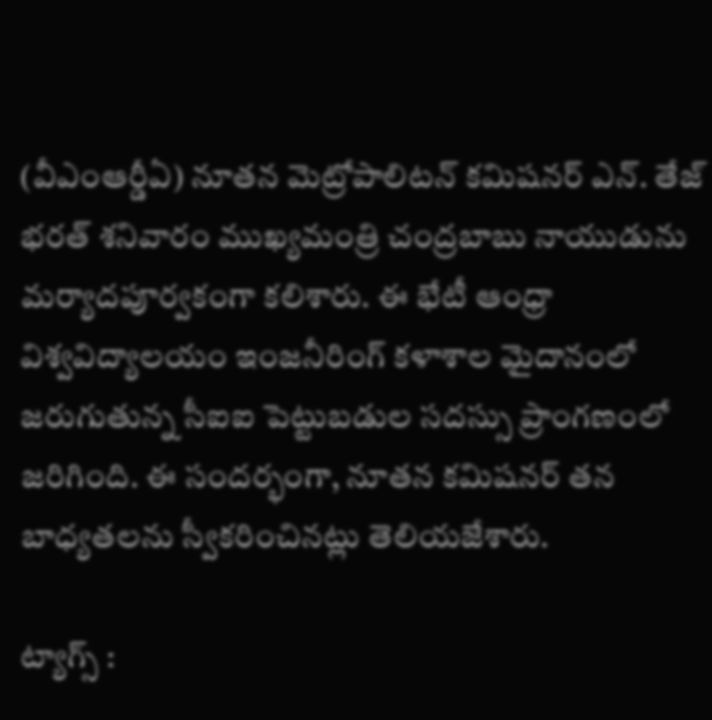(వీఎంఆర్డీఏ) నూతన మెట్రోపాలిటన్ కమిషనర్ ఎన్. తేజ్ భరత్ శనివారం ముఖ్యమంత్రి చంద్రబాబు నాయుడును మర్యాదపూర్వకంగా కలిశారు. ఈ భేటీ ఆంధ్రా విశ్వవిద్యాలయం ఇంజనీరింగ్ కళాశాల మైదానంలో జరుగుతున్న సీఐఐ పెట్టుబడుల సదస్సు ప్రాంగణంలో జరిగింది. ఈ సందర్భంగా, నూతన కమిషనర్ తన బాధ్యతలను స్వీకరించినట్లు తెలియజేశారు.

ట్యాగ్స్ :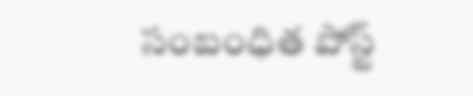సంబంధిత పోస్ట్